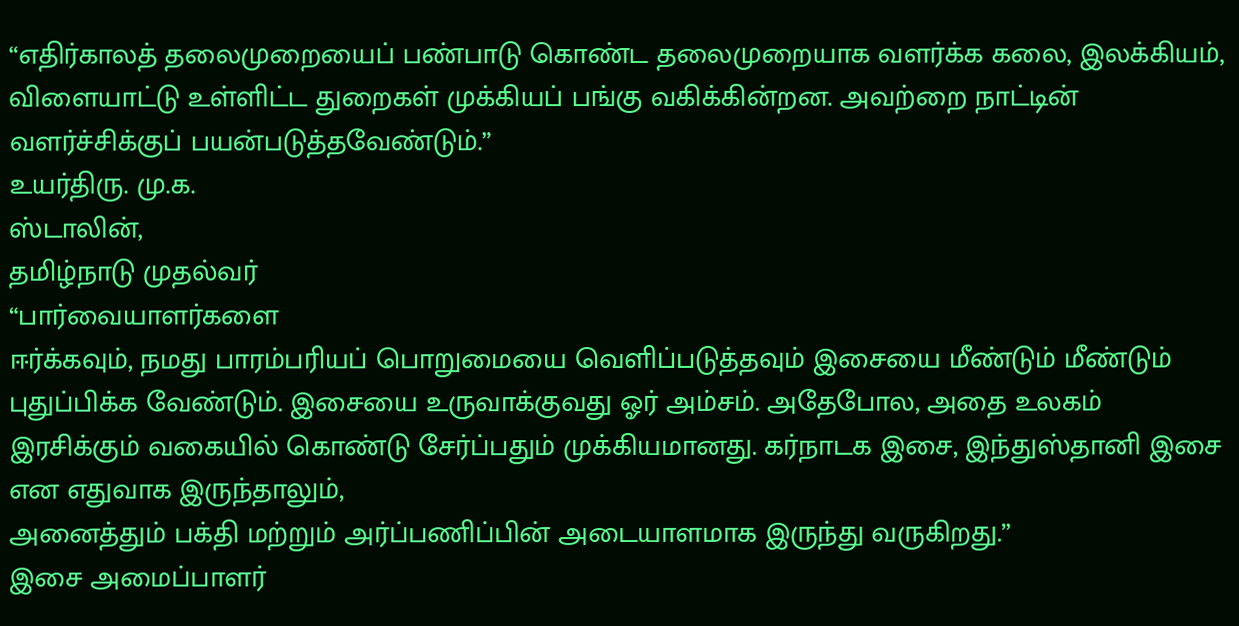“எதிர்காலத் தலைமுறையைப் பண்பாடு கொண்ட தலைமுறையாக வளர்க்க கலை, இலக்கியம், விளையாட்டு உள்ளிட்ட துறைகள் முக்கியப் பங்கு வகிக்கின்றன. அவற்றை நாட்டின் வளர்ச்சிக்குப் பயன்படுத்தவேண்டும்.”
உயர்திரு. மு.க.
ஸ்டாலின்,
தமிழ்நாடு முதல்வர்
“பார்வையாளர்களை
ஈர்க்கவும், நமது பாரம்பரியப் பொறுமையை வெளிப்படுத்தவும் இசையை மீண்டும் மீண்டும் புதுப்பிக்க வேண்டும். இசையை உருவாக்குவது ஓர் அம்சம். அதேபோல, அதை உலகம் இரசிக்கும் வகையில் கொண்டு சேர்ப்பதும் முக்கியமானது. கர்நாடக இசை, இந்துஸ்தானி இசை என எதுவாக இருந்தாலும்,
அனைத்தும் பக்தி மற்றும் அர்ப்பணிப்பின் அடையாளமாக இருந்து வருகிறது.”
இசை அமைப்பாளர்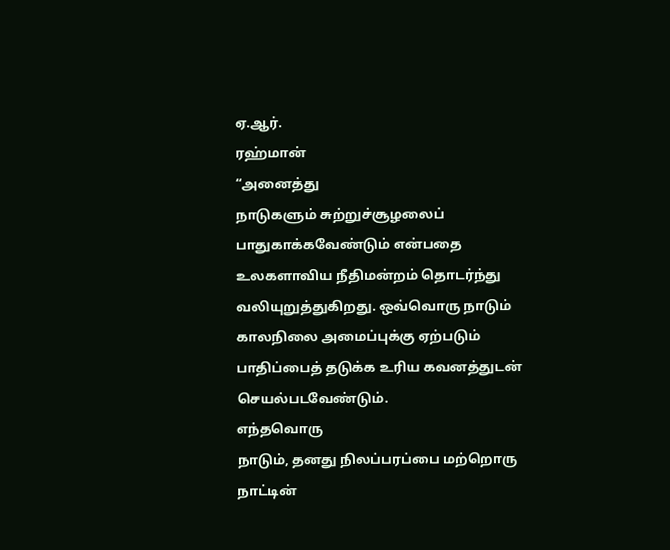ஏ.ஆர்.
ரஹ்மான்
“அனைத்து
நாடுகளும் சுற்றுச்சூழலைப் பாதுகாக்கவேண்டும் என்பதை உலகளாவிய நீதிமன்றம் தொடர்ந்து வலியுறுத்துகிறது. ஒவ்வொரு நாடும் காலநிலை அமைப்புக்கு ஏற்படும் பாதிப்பைத் தடுக்க உரிய கவனத்துடன் செயல்படவேண்டும்.
எந்தவொரு
நாடும், தனது நிலப்பரப்பை மற்றொரு நாட்டின்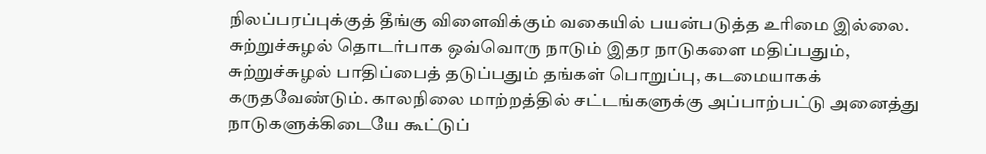நிலப்பரப்புக்குத் தீங்கு விளைவிக்கும் வகையில் பயன்படுத்த உரிமை இல்லை. சுற்றுச்சுழல் தொடர்பாக ஒவ்வொரு நாடும் இதர நாடுகளை மதிப்பதும், சுற்றுச்சுழல் பாதிப்பைத் தடுப்பதும் தங்கள் பொறுப்பு, கடமையாகக் கருதவேண்டும். காலநிலை மாற்றத்தில் சட்டங்களுக்கு அப்பாற்பட்டு அனைத்து நாடுகளுக்கிடையே கூட்டுப்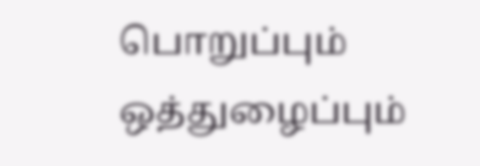பொறுப்பும் ஒத்துழைப்பும்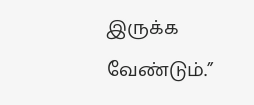இருக்க வேண்டும்.”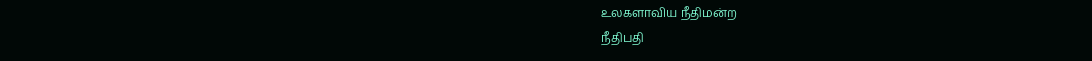உலகளாவிய நீதிமன்ற
நீதிபதி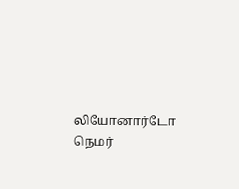லியோனார்டோ
நெமர்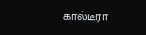கால்டீரா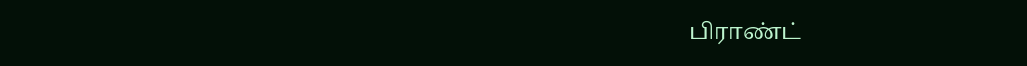பிராண்ட்